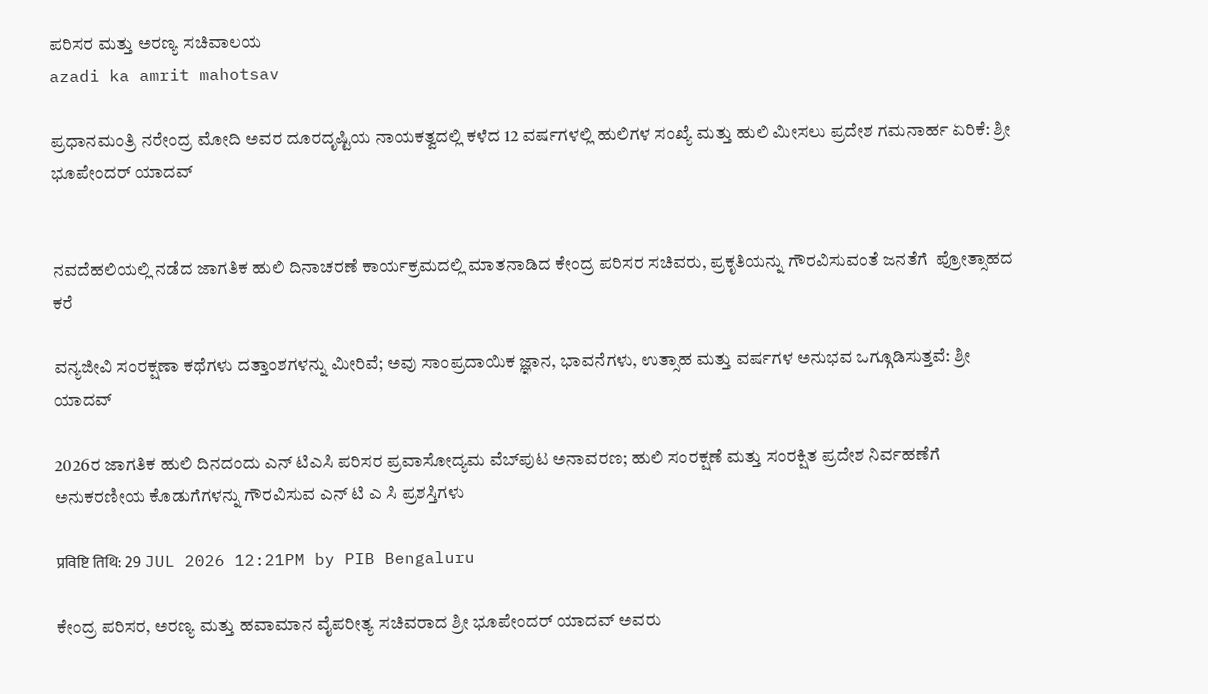ಪರಿಸರ ಮತ್ತು ಅರಣ್ಯ ಸಚಿವಾಲಯ
azadi ka amrit mahotsav

ಪ್ರಧಾನಮಂತ್ರಿ ನರೇಂದ್ರ ಮೋದಿ ಅವರ ದೂರದೃಷ್ಟಿಯ ನಾಯಕತ್ವದಲ್ಲಿ ಕಳೆದ 12 ವರ್ಷಗಳಲ್ಲಿ ಹುಲಿಗಳ ಸಂಖ್ಯೆ ಮತ್ತು ಹುಲಿ ಮೀಸಲು ಪ್ರದೇಶ ಗಮನಾರ್ಹ ಏರಿಕೆ: ಶ್ರೀ ಭೂಪೇಂದರ್ ಯಾದವ್


ನವದೆಹಲಿಯಲ್ಲಿ ನಡೆದ ಜಾಗತಿಕ ಹುಲಿ ದಿನಾಚರಣೆ ಕಾರ್ಯಕ್ರಮದಲ್ಲಿ ಮಾತನಾಡಿದ ಕೇಂದ್ರ ಪರಿಸರ ಸಚಿವರು, ಪ್ರಕೃತಿಯನ್ನು ಗೌರವಿಸುವಂತೆ ಜನತೆಗೆ  ಪ್ರೋತ್ಸಾಹದ ಕರೆ

ವನ್ಯಜೀವಿ ಸಂರಕ್ಷಣಾ ಕಥೆಗಳು ದತ್ತಾಂಶಗಳನ್ನು ಮೀರಿವೆ; ಅವು ಸಾಂಪ್ರದಾಯಿಕ ಜ್ಞಾನ, ಭಾವನೆಗಳು, ಉತ್ಸಾಹ ಮತ್ತು ವರ್ಷಗಳ ಅನುಭವ ಒಗ್ಗೂಡಿಸುತ್ತವೆ: ಶ್ರೀ ಯಾದವ್

2026ರ ಜಾಗತಿಕ ಹುಲಿ ದಿನದಂದು ಎನ್ ಟಿಎಸಿ ಪರಿಸರ ಪ್ರವಾಸೋದ್ಯಮ ವೆಬ್‌ಪುಟ ಅನಾವರಣ; ಹುಲಿ ಸಂರಕ್ಷಣೆ ಮತ್ತು ಸಂರಕ್ಷಿತ ಪ್ರದೇಶ ನಿರ್ವಹಣೆಗೆ ಅನುಕರಣೀಯ ಕೊಡುಗೆಗಳನ್ನು ಗೌರವಿಸುವ ಎನ್ ಟಿ ಎ ಸಿ ಪ್ರಶಸ್ತಿಗಳು

प्रविष्टि तिथि: 29 JUL 2026 12:21PM by PIB Bengaluru

ಕೇಂದ್ರ ಪರಿಸರ, ಅರಣ್ಯ ಮತ್ತು ಹವಾಮಾನ ವೈಪರೀತ್ಯ ಸಚಿವರಾದ ಶ್ರೀ ಭೂಪೇಂದರ್ ಯಾದವ್ ಅವರು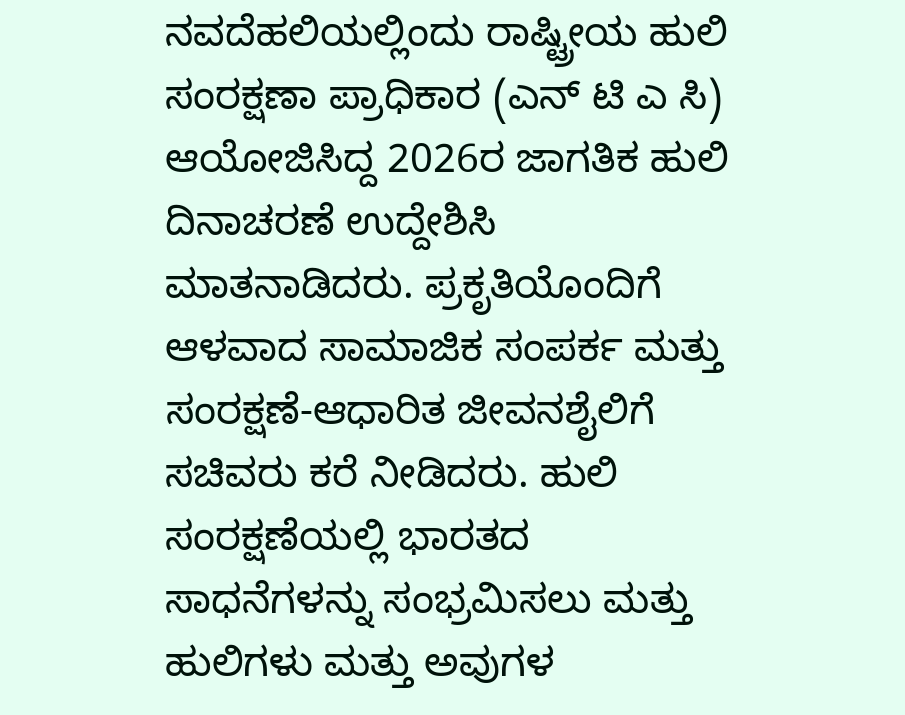ನವದೆಹಲಿಯಲ್ಲಿಂದು ರಾಷ್ಟ್ರೀಯ ಹುಲಿ ಸಂರಕ್ಷಣಾ ಪ್ರಾಧಿಕಾರ (ಎನ್ ಟಿ ಎ ಸಿ) ಆಯೋಜಿಸಿದ್ದ 2026ರ ಜಾಗತಿಕ ಹುಲಿ ದಿನಾಚರಣೆ ಉದ್ದೇಶಿಸಿ ಮಾತನಾಡಿದರು. ಪ್ರಕೃತಿಯೊಂದಿಗೆ ಆಳವಾದ ಸಾಮಾಜಿಕ ಸಂಪರ್ಕ ಮತ್ತು ಸಂರಕ್ಷಣೆ-ಆಧಾರಿತ ಜೀವನಶೈಲಿಗೆ ಸಚಿವರು ಕರೆ ನೀಡಿದರು. ಹುಲಿ ಸಂರಕ್ಷಣೆಯಲ್ಲಿ ಭಾರತದ ಸಾಧನೆಗಳನ್ನು ಸಂಭ್ರಮಿಸಲು ಮತ್ತು ಹುಲಿಗಳು ಮತ್ತು ಅವುಗಳ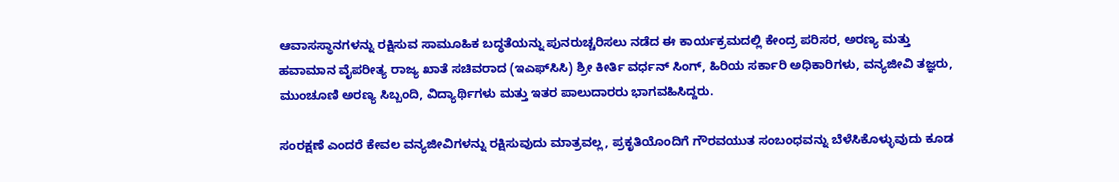ಆವಾಸಸ್ಥಾನಗಳನ್ನು ರಕ್ಷಿಸುವ ಸಾಮೂಹಿಕ ಬದ್ಧತೆಯನ್ನು ಪುನರುಚ್ಚರಿಸಲು ನಡೆದ ಈ ಕಾರ್ಯಕ್ರಮದಲ್ಲಿ ಕೇಂದ್ರ ಪರಿಸರ, ಅರಣ್ಯ ಮತ್ತು ಹವಾಮಾನ ವೈಪರೀತ್ಯ ರಾಜ್ಯ ಖಾತೆ ಸಚಿವರಾದ (ಇಎಫ್‌ಸಿಸಿ) ಶ್ರೀ ಕೀರ್ತಿ ವರ್ಧನ್ ಸಿಂಗ್, ಹಿರಿಯ ಸರ್ಕಾರಿ ಅಧಿಕಾರಿಗಳು, ವನ್ಯಜೀವಿ ತಜ್ಞರು, ಮುಂಚೂಣಿ ಅರಣ್ಯ ಸಿಬ್ಬಂದಿ, ವಿದ್ಯಾರ್ಥಿಗಳು ಮತ್ತು ಇತರ ಪಾಲುದಾರರು ಭಾಗವಹಿಸಿದ್ದರು.

ಸಂರಕ್ಷಣೆ ಎಂದರೆ ಕೇವಲ ವನ್ಯಜೀವಿಗಳನ್ನು ರಕ್ಷಿಸುವುದು ಮಾತ್ರವಲ್ಲ, ಪ್ರಕೃತಿಯೊಂದಿಗೆ ಗೌರವಯುತ ಸಂಬಂಧವನ್ನು ಬೆಳೆಸಿಕೊಳ್ಳುವುದು ಕೂಡ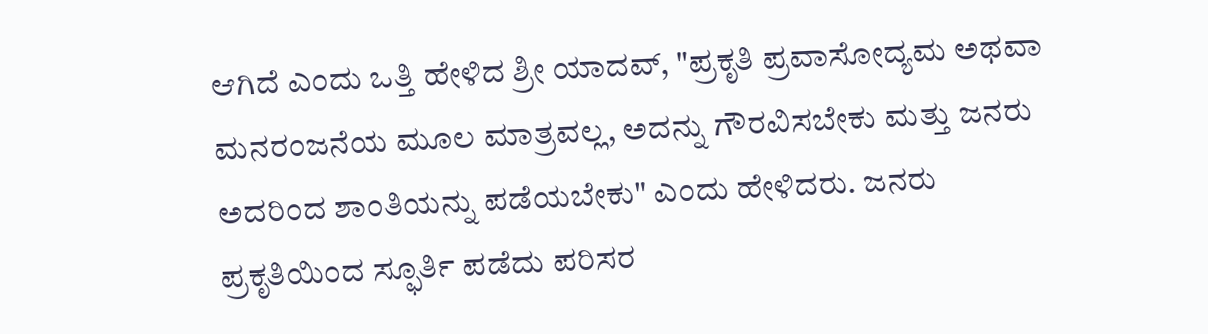ಆಗಿದೆ ಎಂದು ಒತ್ತಿ ಹೇಳಿದ ಶ್ರೀ ಯಾದವ್, "ಪ್ರಕೃತಿ ಪ್ರವಾಸೋದ್ಯಮ ಅಥವಾ ಮನರಂಜನೆಯ ಮೂಲ ಮಾತ್ರವಲ್ಲ, ಅದನ್ನು ಗೌರವಿಸಬೇಕು ಮತ್ತು ಜನರು ಅದರಿಂದ ಶಾಂತಿಯನ್ನು ಪಡೆಯಬೇಕು" ಎಂದು ಹೇಳಿದರು. ಜನರು ಪ್ರಕೃತಿಯಿಂದ ಸ್ಫೂರ್ತಿ ಪಡೆದು ಪರಿಸರ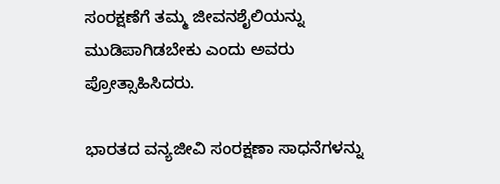ಸಂರಕ್ಷಣೆಗೆ ತಮ್ಮ ಜೀವನಶೈಲಿಯನ್ನು ಮುಡಿಪಾಗಿಡಬೇಕು ಎಂದು ಅವರು ಪ್ರೋತ್ಸಾಹಿಸಿದರು.

ಭಾರತದ ವನ್ಯಜೀವಿ ಸಂರಕ್ಷಣಾ ಸಾಧನೆಗಳನ್ನು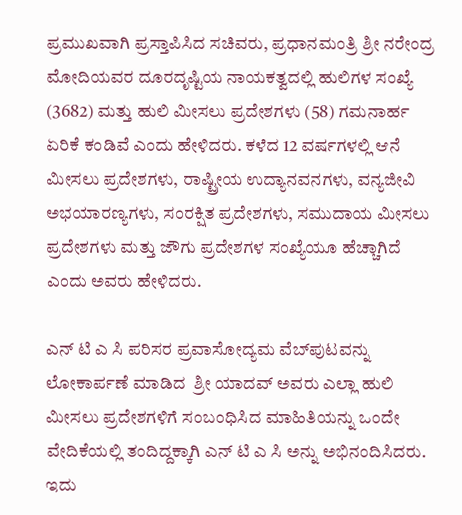ಪ್ರಮುಖವಾಗಿ ಪ್ರಸ್ತಾಪಿಸಿದ ಸಚಿವರು, ಪ್ರಧಾನಮಂತ್ರಿ ಶ್ರೀ ನರೇಂದ್ರ ಮೋದಿಯವರ ದೂರದೃಷ್ಟಿಯ ನಾಯಕತ್ವದಲ್ಲಿ ಹುಲಿಗಳ ಸಂಖ್ಯೆ (3682) ಮತ್ತು ಹುಲಿ ಮೀಸಲು ಪ್ರದೇಶಗಳು (58) ಗಮನಾರ್ಹ ಏರಿಕೆ ಕಂಡಿವೆ ಎಂದು ಹೇಳಿದರು. ಕಳೆದ 12 ವರ್ಷಗಳಲ್ಲಿ ಆನೆ ಮೀಸಲು ಪ್ರದೇಶಗಳು, ರಾಷ್ಟ್ರೀಯ ಉದ್ಯಾನವನಗಳು, ವನ್ಯಜೀವಿ ಅಭಯಾರಣ್ಯಗಳು, ಸಂರಕ್ಷಿತ ಪ್ರದೇಶಗಳು, ಸಮುದಾಯ ಮೀಸಲು ಪ್ರದೇಶಗಳು ಮತ್ತು ಜೌಗು ಪ್ರದೇಶಗಳ ಸಂಖ್ಯೆಯೂ ಹೆಚ್ಚಾಗಿದೆ ಎಂದು ಅವರು ಹೇಳಿದರು.

ಎನ್ ಟಿ ಎ ಸಿ ಪರಿಸರ ಪ್ರವಾಸೋದ್ಯಮ ವೆಬ್‌ಪುಟವನ್ನು ಲೋಕಾರ್ಪಣೆ ಮಾಡಿದ  ಶ್ರೀ ಯಾದವ್ ಅವರು ಎಲ್ಲಾ ಹುಲಿ ಮೀಸಲು ಪ್ರದೇಶಗಳಿಗೆ ಸಂಬಂಧಿಸಿದ ಮಾಹಿತಿಯನ್ನು ಒಂದೇ ವೇದಿಕೆಯಲ್ಲಿ ತಂದಿದ್ದಕ್ಕಾಗಿ ಎನ್ ಟಿ ಎ ಸಿ ಅನ್ನು ಅಭಿನಂದಿಸಿದರು. ಇದು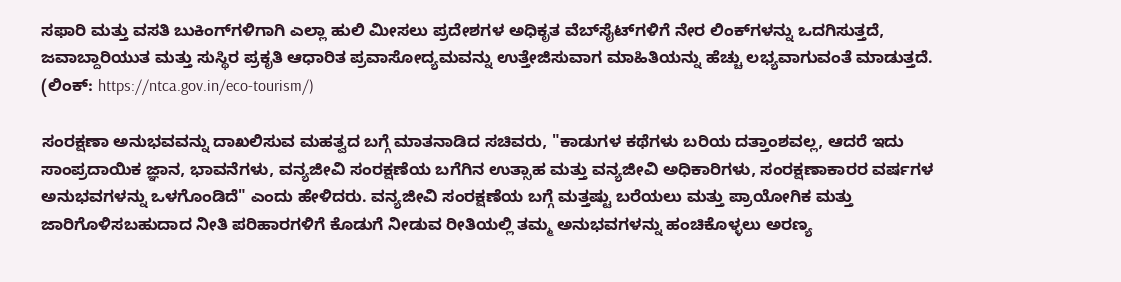ಸಫಾರಿ ಮತ್ತು ವಸತಿ ಬುಕಿಂಗ್‌ಗಳಿಗಾಗಿ ಎಲ್ಲಾ ಹುಲಿ ಮೀಸಲು ಪ್ರದೇಶಗಳ ಅಧಿಕೃತ ವೆಬ್‌ಸೈಟ್‌ಗಳಿಗೆ ನೇರ ಲಿಂಕ್‌ಗಳನ್ನು ಒದಗಿಸುತ್ತದೆ, ಜವಾಬ್ದಾರಿಯುತ ಮತ್ತು ಸುಸ್ಥಿರ ಪ್ರಕೃತಿ ಆಧಾರಿತ ಪ್ರವಾಸೋದ್ಯಮವನ್ನು ಉತ್ತೇಜಿಸುವಾಗ ಮಾಹಿತಿಯನ್ನು ಹೆಚ್ಚು ಲಭ್ಯವಾಗುವಂತೆ ಮಾಡುತ್ತದೆ. (ಲಿಂಕ್: https://ntca.gov.in/eco-tourism/)

ಸಂರಕ್ಷಣಾ ಅನುಭವವನ್ನು ದಾಖಲಿಸುವ ಮಹತ್ವದ ಬಗ್ಗೆ ಮಾತನಾಡಿದ ಸಚಿವರು, "ಕಾಡುಗಳ ಕಥೆಗಳು ಬರಿಯ ದತ್ತಾಂಶವಲ್ಲ, ಆದರೆ ಇದು ಸಾಂಪ್ರದಾಯಿಕ ಜ್ಞಾನ, ಭಾವನೆಗಳು, ವನ್ಯಜೀವಿ ಸಂರಕ್ಷಣೆಯ ಬಗೆಗಿನ ಉತ್ಸಾಹ ಮತ್ತು ವನ್ಯಜೀವಿ ಅಧಿಕಾರಿಗಳು, ಸಂರಕ್ಷಣಾಕಾರರ ವರ್ಷಗಳ ಅನುಭವಗಳನ್ನು ಒಳಗೊಂಡಿದೆ" ಎಂದು ಹೇಳಿದರು. ವನ್ಯಜೀವಿ ಸಂರಕ್ಷಣೆಯ ಬಗ್ಗೆ ಮತ್ತಷ್ಟು ಬರೆಯಲು ಮತ್ತು ಪ್ರಾಯೋಗಿಕ ಮತ್ತು ಜಾರಿಗೊಳಿಸಬಹುದಾದ ನೀತಿ ಪರಿಹಾರಗಳಿಗೆ ಕೊಡುಗೆ ನೀಡುವ ರೀತಿಯಲ್ಲಿ ತಮ್ಮ ಅನುಭವಗಳನ್ನು ಹಂಚಿಕೊಳ್ಳಲು ಅರಣ್ಯ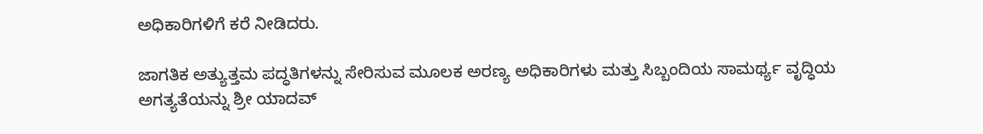ಅಧಿಕಾರಿಗಳಿಗೆ ಕರೆ ನೀಡಿದರು.

ಜಾಗತಿಕ ಅತ್ಯುತ್ತಮ ಪದ್ಧತಿಗಳನ್ನು ಸೇರಿಸುವ ಮೂಲಕ ಅರಣ್ಯ ಅಧಿಕಾರಿಗಳು ಮತ್ತು ಸಿಬ್ಬಂದಿಯ ಸಾಮರ್ಥ್ಯ ವೃದ್ಧಿಯ ಅಗತ್ಯತೆಯನ್ನು ಶ್ರೀ ಯಾದವ್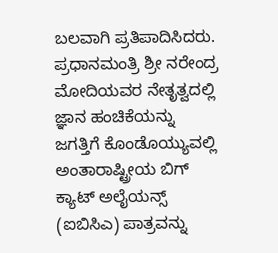ಬಲವಾಗಿ ಪ್ರತಿಪಾದಿಸಿದರು. ಪ್ರಧಾನಮಂತ್ರಿ ಶ್ರೀ ನರೇಂದ್ರ ಮೋದಿಯವರ ನೇತೃತ್ವದಲ್ಲಿ ಜ್ಞಾನ ಹಂಚಿಕೆಯನ್ನು ಜಗತ್ತಿಗೆ ಕೊಂಡೊಯ್ಯುವಲ್ಲಿ ಅಂತಾರಾಷ್ಟ್ರೀಯ ಬಿಗ್ ಕ್ಯಾಟ್ ಅಲೈಯನ್ಸ್ (ಐಬಿಸಿಎ) ಪಾತ್ರವನ್ನು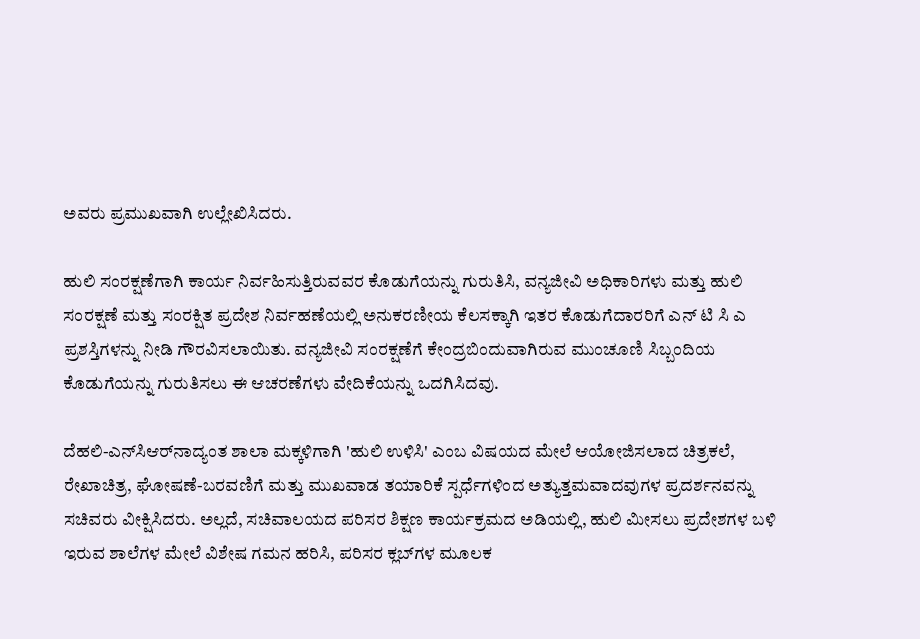ಅವರು ಪ್ರಮುಖವಾಗಿ ಉಲ್ಲೇಖಿಸಿದರು.

ಹುಲಿ ಸಂರಕ್ಷಣೆಗಾಗಿ ಕಾರ್ಯ ನಿರ್ವಹಿಸುತ್ತಿರುವವರ ಕೊಡುಗೆಯನ್ನು ಗುರುತಿಸಿ, ವನ್ಯಜೀವಿ ಅಧಿಕಾರಿಗಳು ಮತ್ತು ಹುಲಿ ಸಂರಕ್ಷಣೆ ಮತ್ತು ಸಂರಕ್ಷಿತ ಪ್ರದೇಶ ನಿರ್ವಹಣೆಯಲ್ಲಿ ಅನುಕರಣೀಯ ಕೆಲಸಕ್ಕಾಗಿ ಇತರ ಕೊಡುಗೆದಾರರಿಗೆ ಎನ್ ಟಿ ಸಿ ಎ ಪ್ರಶಸ್ತಿಗಳನ್ನು ನೀಡಿ ಗೌರವಿಸಲಾಯಿತು. ವನ್ಯಜೀವಿ ಸಂರಕ್ಷಣೆಗೆ ಕೇಂದ್ರಬಿಂದುವಾಗಿರುವ ಮುಂಚೂಣಿ ಸಿಬ್ಬಂದಿಯ ಕೊಡುಗೆಯನ್ನು ಗುರುತಿಸಲು ಈ ಆಚರಣೆಗಳು ವೇದಿಕೆಯನ್ನು ಒದಗಿಸಿದವು.

ದೆಹಲಿ-ಎನ್‌ಸಿಆರ್‌ನಾದ್ಯಂತ ಶಾಲಾ ಮಕ್ಕಳಿಗಾಗಿ 'ಹುಲಿ ಉಳಿಸಿ' ಎಂಬ ವಿಷಯದ ಮೇಲೆ ಆಯೋಜಿಸಲಾದ ಚಿತ್ರಕಲೆ, ರೇಖಾಚಿತ್ರ, ಘೋಷಣೆ-ಬರವಣಿಗೆ ಮತ್ತು ಮುಖವಾಡ ತಯಾರಿಕೆ ಸ್ಪರ್ಧೆಗಳಿಂದ ಅತ್ಯುತ್ತಮವಾದವುಗಳ ಪ್ರದರ್ಶನವನ್ನು ಸಚಿವರು ವೀಕ್ಷಿಸಿದರು. ಅಲ್ಲದೆ, ಸಚಿವಾಲಯದ ಪರಿಸರ ಶಿಕ್ಷಣ ಕಾರ್ಯಕ್ರಮದ ಅಡಿಯಲ್ಲಿ, ಹುಲಿ ಮೀಸಲು ಪ್ರದೇಶಗಳ ಬಳಿ ಇರುವ ಶಾಲೆಗಳ ಮೇಲೆ ವಿಶೇಷ ಗಮನ ಹರಿಸಿ, ಪರಿಸರ ಕ್ಲಬ್‌ಗಳ ಮೂಲಕ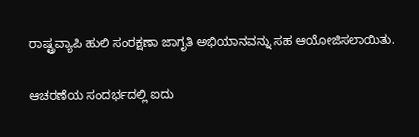ರಾಷ್ಟ್ರವ್ಯಾಪಿ ಹುಲಿ ಸಂರಕ್ಷಣಾ ಜಾಗೃತಿ ಅಭಿಯಾನವನ್ನು ಸಹ ಆಯೋಜಿಸಲಾಯಿತು.

ಆಚರಣೆಯ ಸಂದರ್ಭದಲ್ಲಿ ಐದು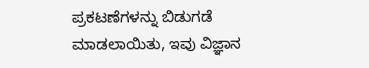ಪ್ರಕಟಣೆಗಳನ್ನು ಬಿಡುಗಡೆ ಮಾಡಲಾಯಿತು, ಇವು ವಿಜ್ಞಾನ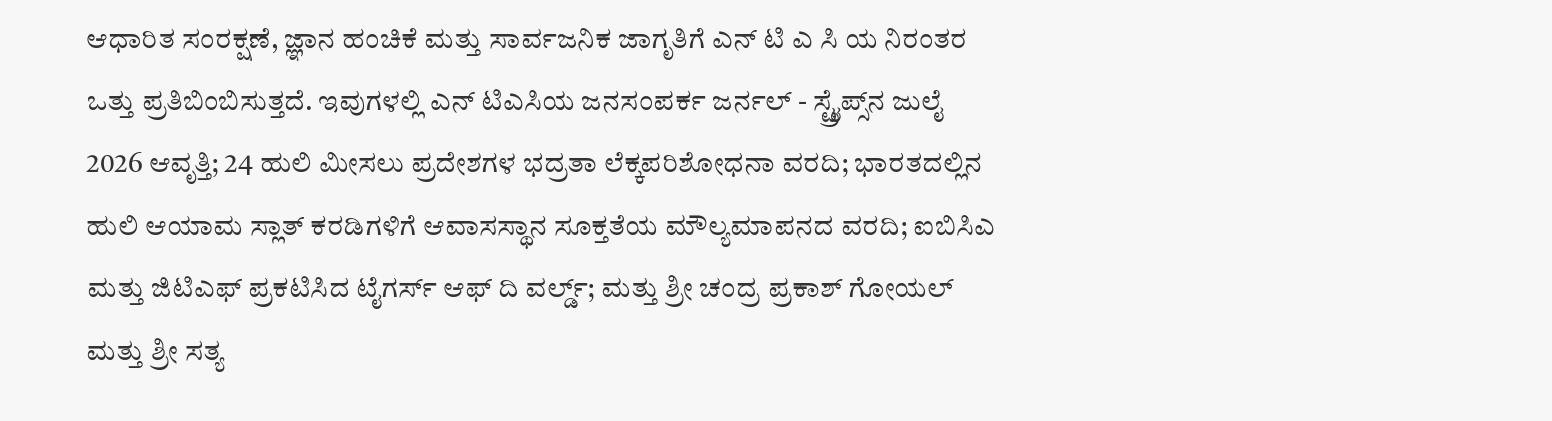ಆಧಾರಿತ ಸಂರಕ್ಷಣೆ, ಜ್ಞಾನ ಹಂಚಿಕೆ ಮತ್ತು ಸಾರ್ವಜನಿಕ ಜಾಗೃತಿಗೆ ಎನ್ ಟಿ ಎ ಸಿ ಯ ನಿರಂತರ ಒತ್ತು ಪ್ರತಿಬಿಂಬಿಸುತ್ತದೆ. ಇವುಗಳಲ್ಲಿ ಎನ್ ಟಿಎಸಿಯ ಜನಸಂಪರ್ಕ ಜರ್ನಲ್ - ಸ್ಟ್ರೈಪ್ಸ್‌ನ ಜುಲೈ 2026 ಆವೃತ್ತಿ; 24 ಹುಲಿ ಮೀಸಲು ಪ್ರದೇಶಗಳ ಭದ್ರತಾ ಲೆಕ್ಕಪರಿಶೋಧನಾ ವರದಿ; ಭಾರತದಲ್ಲಿನ ಹುಲಿ ಆಯಾಮ ಸ್ಲಾತ್ ಕರಡಿಗಳಿಗೆ ಆವಾಸಸ್ಥಾನ ಸೂಕ್ತತೆಯ ಮೌಲ್ಯಮಾಪನದ ವರದಿ; ಐಬಿಸಿಎ ಮತ್ತು ಜಿಟಿಎಫ್ ಪ್ರಕಟಿಸಿದ ಟೈಗರ್ಸ್ ಆಫ್ ದಿ ವರ್ಲ್ಡ್; ಮತ್ತು ಶ್ರೀ ಚಂದ್ರ ಪ್ರಕಾಶ್ ಗೋಯಲ್ ಮತ್ತು ಶ್ರೀ ಸತ್ಯ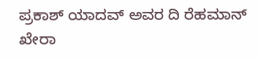ಪ್ರಕಾಶ್ ಯಾದವ್ ಅವರ ದಿ ರೆಹಮಾನ್ ಖೇರಾ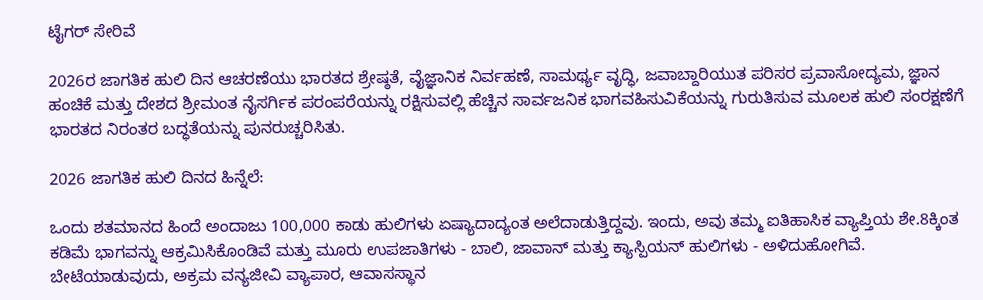ಟೈಗರ್ ಸೇರಿವೆ

2026ರ ಜಾಗತಿಕ ಹುಲಿ ದಿನ ಆಚರಣೆಯು ಭಾರತದ ಶ್ರೇಷ್ಠತೆ, ವೈಜ್ಞಾನಿಕ ನಿರ್ವಹಣೆ, ಸಾಮರ್ಥ್ಯ ವೃದ್ಧಿ, ಜವಾಬ್ದಾರಿಯುತ ಪರಿಸರ ಪ್ರವಾಸೋದ್ಯಮ, ಜ್ಞಾನ ಹಂಚಿಕೆ ಮತ್ತು ದೇಶದ ಶ್ರೀಮಂತ ನೈಸರ್ಗಿಕ ಪರಂಪರೆಯನ್ನು ರಕ್ಷಿಸುವಲ್ಲಿ ಹೆಚ್ಚಿನ ಸಾರ್ವಜನಿಕ ಭಾಗವಹಿಸುವಿಕೆಯನ್ನು ಗುರುತಿಸುವ ಮೂಲಕ ಹುಲಿ ಸಂರಕ್ಷಣೆಗೆ ಭಾರತದ ನಿರಂತರ ಬದ್ಧತೆಯನ್ನು ಪುನರುಚ್ಚರಿಸಿತು.

2026 ಜಾಗತಿಕ ಹುಲಿ ದಿನದ ಹಿನ್ನೆಲೆ:

ಒಂದು ಶತಮಾನದ ಹಿಂದೆ ಅಂದಾಜು 100,000 ಕಾಡು ಹುಲಿಗಳು ಏಷ್ಯಾದಾದ್ಯಂತ ಅಲೆದಾಡುತ್ತಿದ್ದವು. ಇಂದು, ಅವು ತಮ್ಮ ಐತಿಹಾಸಿಕ ವ್ಯಾಪ್ತಿಯ ಶೇ.8ಕ್ಕಿಂತ ಕಡಿಮೆ ಭಾಗವನ್ನು ಆಕ್ರಮಿಸಿಕೊಂಡಿವೆ ಮತ್ತು ಮೂರು ಉಪಜಾತಿಗಳು - ಬಾಲಿ, ಜಾವಾನ್ ಮತ್ತು ಕ್ಯಾಸ್ಪಿಯನ್ ಹುಲಿಗಳು - ಅಳಿದುಹೋಗಿವೆ. ಬೇಟೆಯಾಡುವುದು, ಅಕ್ರಮ ವನ್ಯಜೀವಿ ವ್ಯಾಪಾರ, ಆವಾಸಸ್ಥಾನ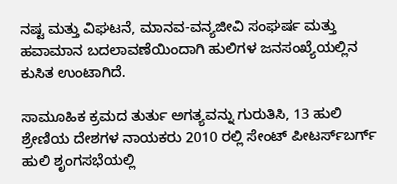ನಷ್ಟ ಮತ್ತು ವಿಘಟನೆ, ಮಾನವ-ವನ್ಯಜೀವಿ ಸಂಘರ್ಷ ಮತ್ತು ಹವಾಮಾನ ಬದಲಾವಣೆಯಿಂದಾಗಿ ಹುಲಿಗಳ ಜನಸಂಖ್ಯೆಯಲ್ಲಿನ ಕುಸಿತ ಉಂಟಾಗಿದೆ.

ಸಾಮೂಹಿಕ ಕ್ರಮದ ತುರ್ತು ಅಗತ್ಯವನ್ನು ಗುರುತಿಸಿ, 13 ಹುಲಿ ಶ್ರೇಣಿಯ ದೇಶಗಳ ನಾಯಕರು 2010 ರಲ್ಲಿ ಸೇಂಟ್ ಪೀಟರ್ಸ್‌ಬರ್ಗ್ ಹುಲಿ ಶೃಂಗಸಭೆಯಲ್ಲಿ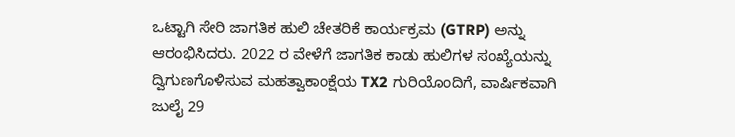ಒಟ್ಟಾಗಿ ಸೇರಿ ಜಾಗತಿಕ ಹುಲಿ ಚೇತರಿಕೆ ಕಾರ್ಯಕ್ರಮ (GTRP) ಅನ್ನು ಆರಂಭಿಸಿದರು. 2022 ರ ವೇಳೆಗೆ ಜಾಗತಿಕ ಕಾಡು ಹುಲಿಗಳ ಸಂಖ್ಯೆಯನ್ನು ದ್ವಿಗುಣಗೊಳಿಸುವ ಮಹತ್ವಾಕಾಂಕ್ಷೆಯ TX2 ಗುರಿಯೊಂದಿಗೆ, ವಾರ್ಷಿಕವಾಗಿ ಜುಲೈ 29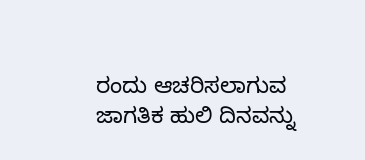ರಂದು ಆಚರಿಸಲಾಗುವ ಜಾಗತಿಕ ಹುಲಿ ದಿನವನ್ನು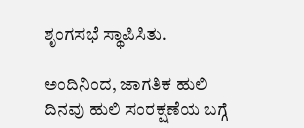ಶೃಂಗಸಭೆ ಸ್ಥಾಪಿಸಿತು.

ಅಂದಿನಿಂದ, ಜಾಗತಿಕ ಹುಲಿ ದಿನವು ಹುಲಿ ಸಂರಕ್ಷಣೆಯ ಬಗ್ಗೆ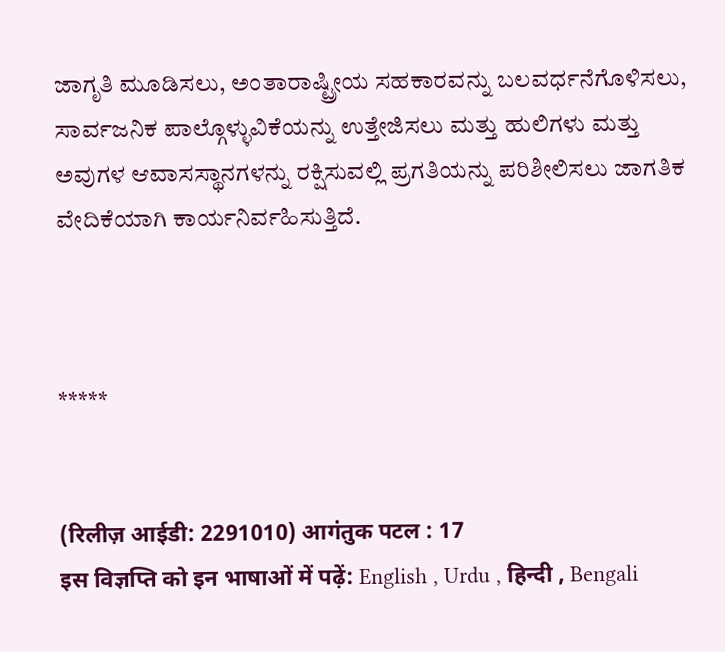ಜಾಗೃತಿ ಮೂಡಿಸಲು, ಅಂತಾರಾಷ್ಟ್ರೀಯ ಸಹಕಾರವನ್ನು ಬಲವರ್ಧನೆಗೊಳಿಸಲು, ಸಾರ್ವಜನಿಕ ಪಾಲ್ಗೊಳ್ಳುವಿಕೆಯನ್ನು ಉತ್ತೇಜಿಸಲು ಮತ್ತು ಹುಲಿಗಳು ಮತ್ತು ಅವುಗಳ ಆವಾಸಸ್ಥಾನಗಳನ್ನು ರಕ್ಷಿಸುವಲ್ಲಿ ಪ್ರಗತಿಯನ್ನು ಪರಿಶೀಲಿಸಲು ಜಾಗತಿಕ ವೇದಿಕೆಯಾಗಿ ಕಾರ್ಯನಿರ್ವಹಿಸುತ್ತಿದೆ.



*****


(रिलीज़ आईडी: 2291010) आगंतुक पटल : 17
इस विज्ञप्ति को इन भाषाओं में पढ़ें: English , Urdu , हिन्दी , Bengali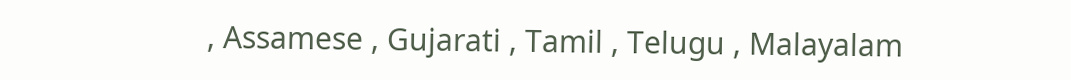, Assamese , Gujarati , Tamil , Telugu , Malayalam